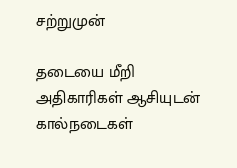சற்றுமுன்

தடையை மீறி அதிகாரிகள் ஆசியுடன் கால்நடைகள்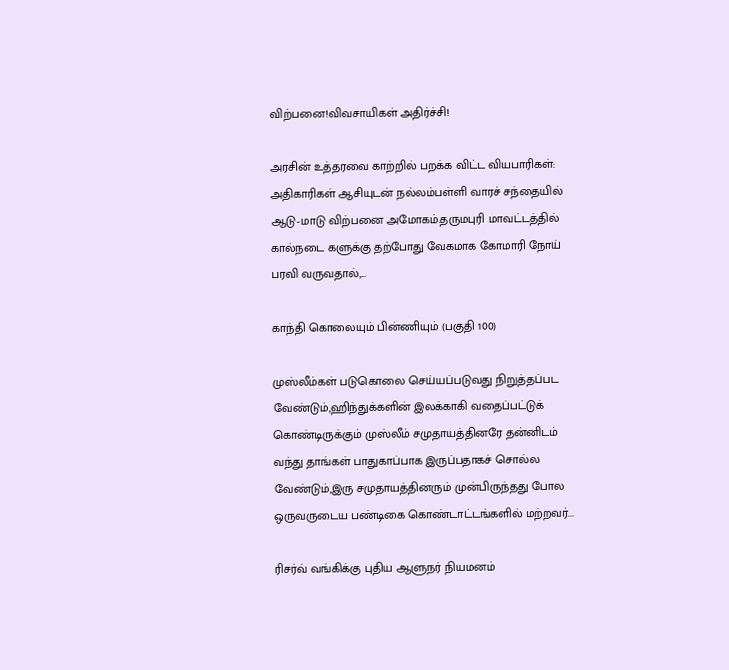விற்பனை!விவசாயிகள் அதிர்ச்சி!

அரசின் உத்தரவை காற்றில் பறக்க விட்ட வியபாரிகள்: அதிகாரிகள் ஆசியுடன் நல்லம்பள்ளி வாரச் சந்தையில் ஆடு-மாடு விற்பனை அமோகம்.தருமபுரி மாவட்டத்தில் கால்நடை களுக்கு தற்போது வேகமாக கோமாரி நோய் பரவி வருவதால்,...

காந்தி கொலையும் பின்ணியும் (பகுதி 100)

முஸ்லீம்கள் படுகொலை செய்யப்படுவது நிறுத்தப்பட வேண்டும்,ஹிந்துக்களின் இலக்காகி வதைப்பட்டுக் கொண்டிருக்கும் முஸ்லீம் சமுதாயத்தினரே தன்னிடம் வந்து தாங்கள் பாதுகாப்பாக இருப்பதாகச் சொல்ல வேண்டும்,இரு சமுதாயத்தினரும் முன்பிருந்தது போல ஒருவருடைய பண்டிகை கொண்டாட்டங்களில் மற்றவர்...

ரிசர்வ் வங்கிக்கு புதிய ஆளுநர் நியமனம்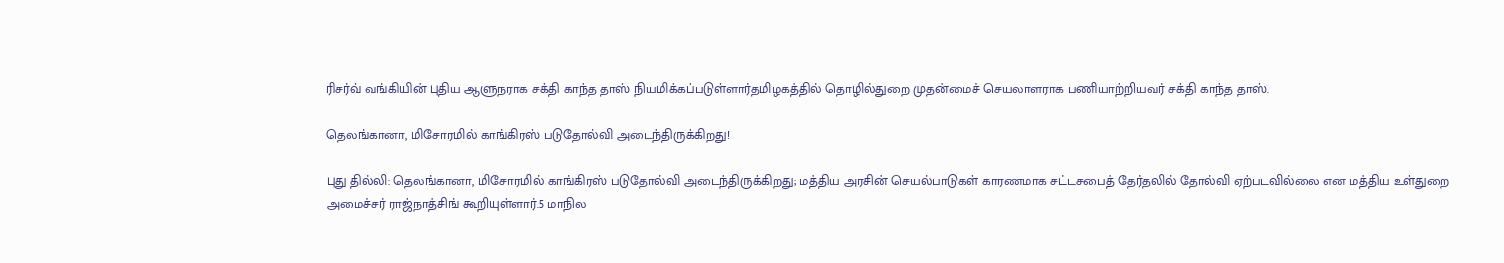ரிசர்வ் வங்கியின் புதிய ஆளுநராக சக்தி காந்த தாஸ் நியமிக்கப்படுள்ளார்தமிழகத்தில் தொழில்துறை முதன்மைச் செயலாளராக பணியாற்றியவர் சக்தி காந்த தாஸ்.

தெலங்கானா, மிசோரமில் காங்கிரஸ் படுதோல்வி அடைந்திருக்கிறது!

புது தில்லி: தெலங்கானா, மிசோரமில் காங்கிரஸ் படுதோல்வி அடைந்திருக்கிறது; மத்திய அரசின் செயல்பாடுகள் காரணமாக சட்டசபைத் தேர்தலில் தோல்வி ஏற்படவில்லை என மத்திய உள்துறை அமைச்சர் ராஜ்நாத்சிங் கூறியுள்ளார்.5 மாநில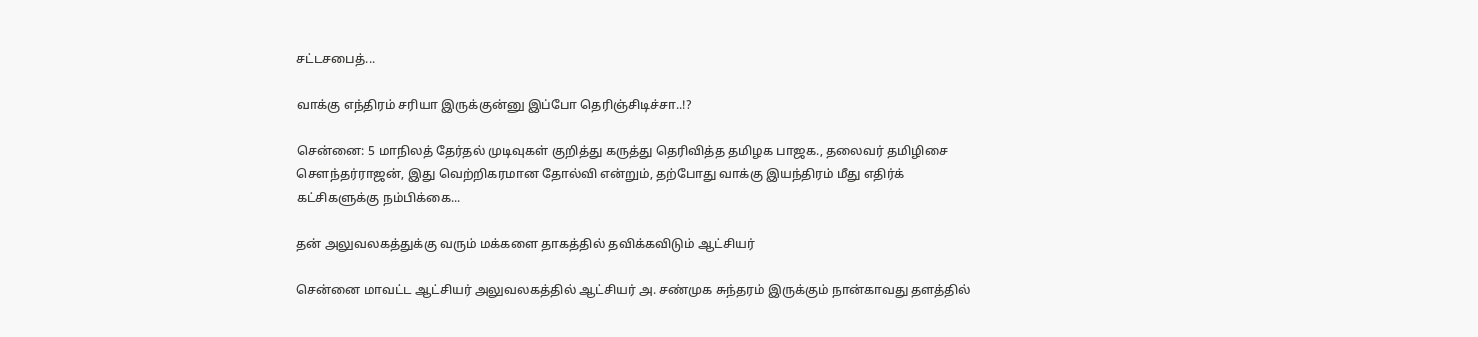சட்டசபைத்...

வாக்கு எந்திரம் சரியா இருக்குன்னு இப்போ தெரிஞ்சிடிச்சா..!?

சென்னை: 5 மாநிலத் தேர்தல் முடிவுகள் குறித்து கருத்து தெரிவித்த தமிழக பாஜக., தலைவர் தமிழிசை சௌந்தர்ராஜன், இது வெற்றிகரமான தோல்வி என்றும், தற்போது வாக்கு இயந்திரம் மீது எதிர்க் கட்சிகளுக்கு நம்பிக்கை...

தன் அலுவலகத்துக்கு வரும் மக்களை தாகத்தில் தவிக்கவிடும் ஆட்சியர்

சென்னை மாவட்ட ஆட்சியர் அலுவலகத்தில் ஆட்சியர் அ. சண்முக சுந்தரம் இருக்கும் நான்காவது தளத்தில்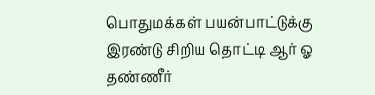பொதுமக்கள் பயன்பாட்டுக்கு இரண்டு சிறிய தொட்டி ஆர் ஓ தண்ணீர்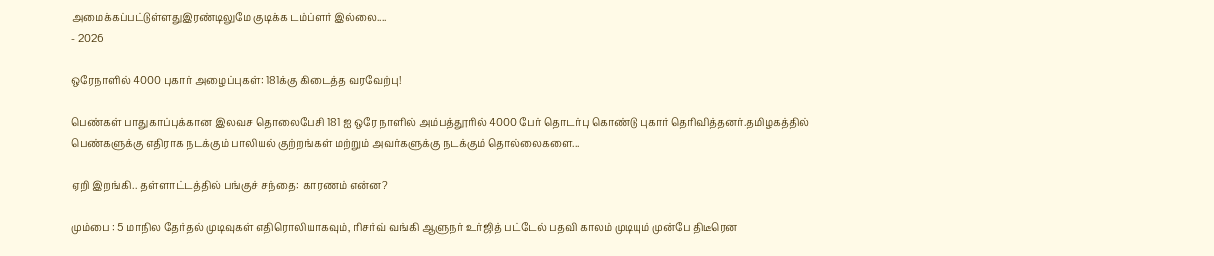அமைக்கப்பட்டுள்ளதுஇரண்டிலுமே குடிக்க டம்ப்ளர் இல்லை....
- 2026

ஒரேநாளில் 4000 புகார் அழைப்புகள்: 181க்கு கிடைத்த வரவேற்பு!

பெண்கள் பாதுகாப்புக்கான இலவச தொலைபேசி 181 ஐ ஒரே நாளில் அம்பத்தூரில் 4000 பேர் தொடர்பு கொண்டு புகார் தெரிவித்தனர்.தமிழகத்தில் பெண்களுக்கு எதிராக நடக்கும் பாலியல் குற்றங்கள் மற்றும் அவர்களுக்கு நடக்கும் தொல்லைகளை...

ஏறி இறங்கி.. தள்ளாட்டத்தில் பங்குச் சந்தை: காரணம் என்ன?

மும்பை : 5 மாநில தேர்தல் முடிவுகள் எதிரொலியாகவும், ரிசர்வ் வங்கி ஆளுநர் உர்ஜித் பட்டேல் பதவி காலம் முடியும் முன்பே திடீரென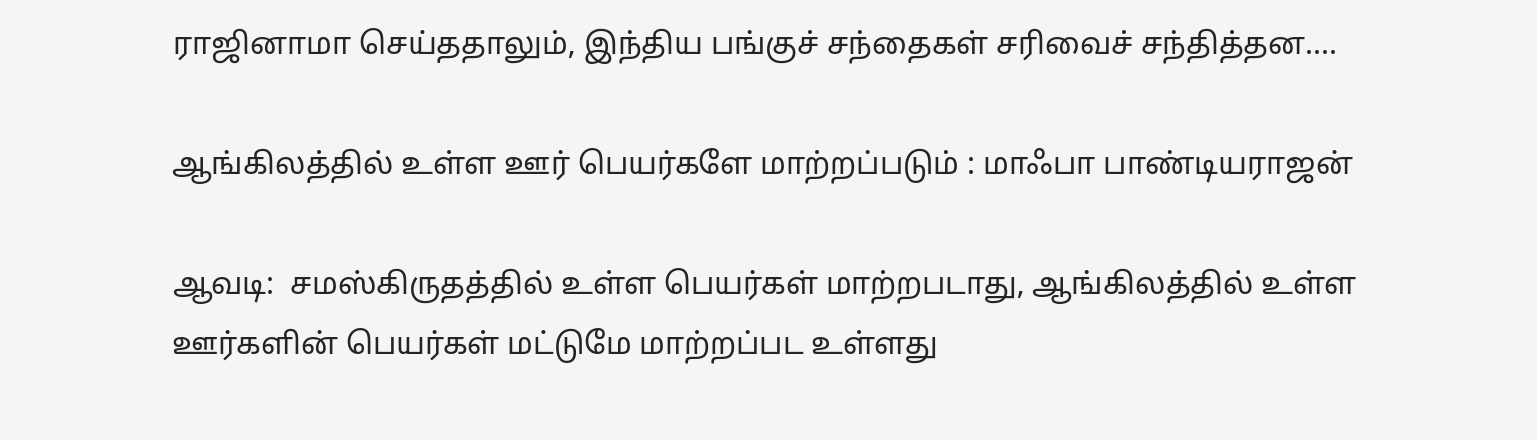ராஜினாமா செய்ததாலும், இந்திய பங்குச் சந்தைகள் சரிவைச் சந்தித்தன....

ஆங்கிலத்தில் உள்ள ஊர் பெயர்களே மாற்றப்படும் : மாஃபா பாண்டியராஜன்

ஆவடி:  சமஸ்கிருதத்தில் உள்ள பெயர்கள் மாற்றபடாது, ஆங்கிலத்தில் உள்ள ஊர்களின் பெயர்கள் மட்டுமே மாற்றப்பட உள்ளது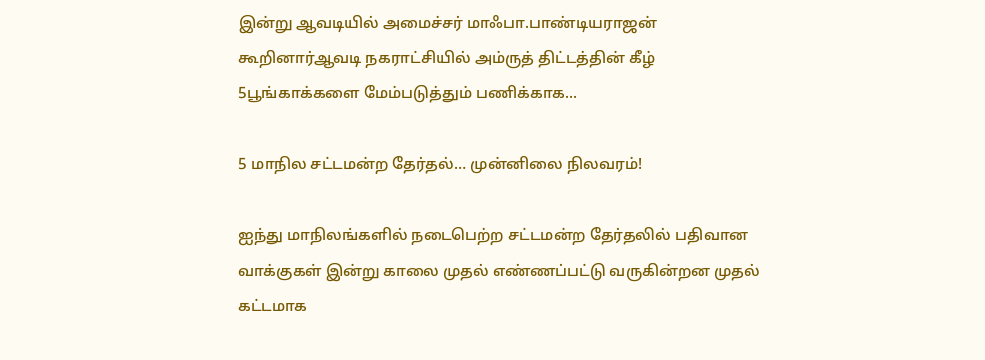இன்று ஆவடியில் அமைச்சர் மாஃபா.பாண்டியராஜன் கூறினார்ஆவடி நகராட்சியில் அம்ருத் திட்டத்தின் கீழ் 5பூங்காக்களை மேம்படுத்தும் பணிக்காக...

5 மாநில சட்டமன்ற தேர்தல்… முன்னிலை நிலவரம்!

ஐந்து மாநிலங்களில் நடைபெற்ற சட்டமன்ற தேர்தலில் பதிவான வாக்குகள் இன்று காலை முதல் எண்ணப்பட்டு வருகின்றன முதல் கட்டமாக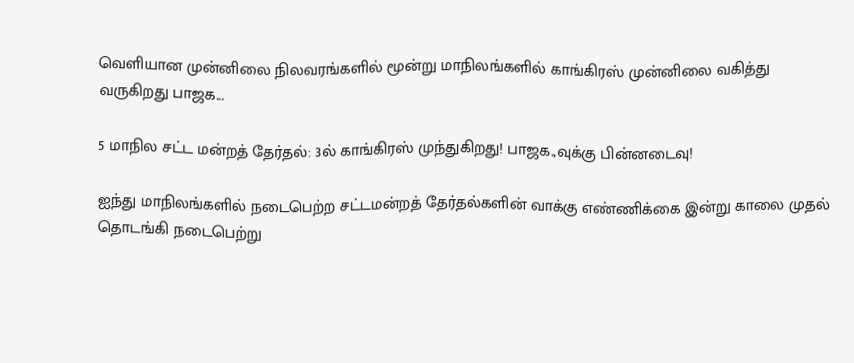வெளியான முன்னிலை நிலவரங்களில் மூன்று மாநிலங்களில் காங்கிரஸ் முன்னிலை வகித்து வருகிறது பாஜக...

5 மாநில சட்ட மன்றத் தேர்தல்: 3ல் காங்கிரஸ் முந்துகிறது! பாஜக.,வுக்கு பின்னடைவு!

ஐந்து மாநிலங்களில் நடைபெற்ற சட்டமன்றத் தேர்தல்களின் வாக்கு எண்ணிக்கை இன்று காலை முதல் தொடங்கி நடைபெற்று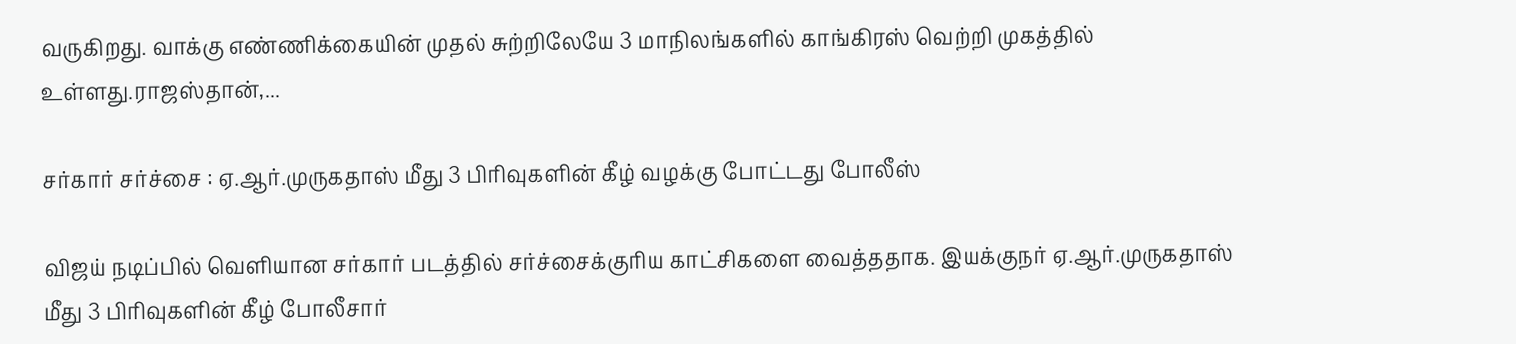வருகிறது. வாக்கு எண்ணிக்கையின் முதல் சுற்றிலேயே 3 மாநிலங்களில் காங்கிரஸ் வெற்றி முகத்தில் உள்ளது.ராஜஸ்தான்,...

சர்கார் சர்ச்சை : ஏ.ஆர்.முருகதாஸ் மீது 3 பிரிவுகளின் கீழ் வழக்கு போட்டது போலீஸ்

விஜய் நடிப்பில் வெளியான சர்கார் படத்தில் சர்ச்சைக்குரிய காட்சிகளை வைத்ததாக. இயக்குநர் ஏ.ஆர்.முருகதாஸ் மீது 3 பிரிவுகளின் கீழ் போலீசார்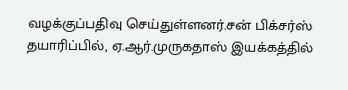வழக்குப்பதிவு செய்துள்ளனர்.சன் பிக்சர்ஸ் தயாரிப்பில், ஏ.ஆர்.முருகதாஸ் இயக்கத்தில்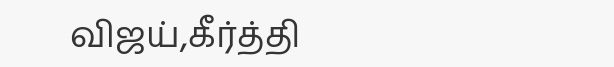விஜய்,கீர்த்தி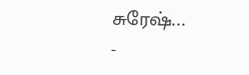சுரேஷ்...
-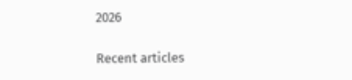2026

Recent articles